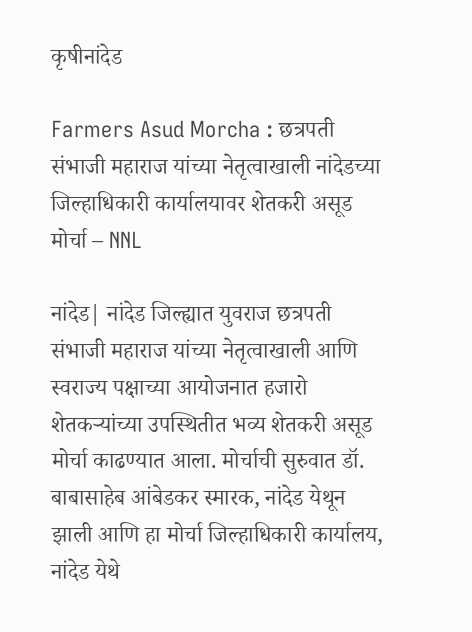कृषीनांदेड

Farmers Asud Morcha : छत्रपती संभाजी महाराज यांच्या नेतृत्वाखाली नांदेडच्या जिल्हाधिकारी कार्यालयावर शेतकरी असूड मोर्चा – NNL

नांदेड| नांदेड जिल्ह्यात युवराज छत्रपती संभाजी महाराज यांच्या नेतृत्वाखाली आणि स्वराज्य पक्षाच्या आयोजनात हजारो शेतकऱ्यांच्या उपस्थितीत भव्य शेतकरी असूड मोर्चा काढण्यात आला. मोर्चाची सुरुवात डॉ. बाबासाहेब आंबेडकर स्मारक, नांदेड येथून झाली आणि हा मोर्चा जिल्हाधिकारी कार्यालय, नांदेड येथे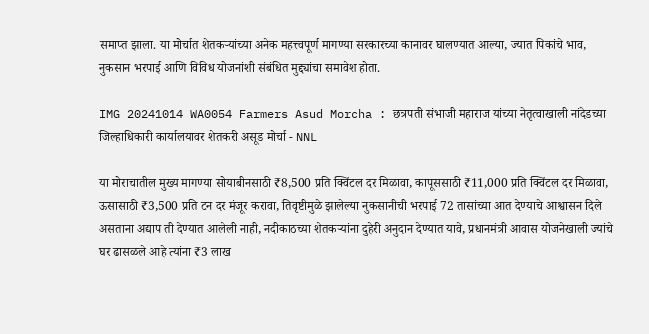समाप्त झाला. या मोर्चात शेतकऱ्यांच्या अनेक महत्त्वपूर्ण मागण्या सरकारच्या कानावर घालण्यात आल्या, ज्यात पिकांचे भाव, नुकसान भरपाई आणि विविध योजनांशी संबंधित मुद्द्यांचा समावेश होता.

IMG 20241014 WA0054 Farmers Asud Morcha : छत्रपती संभाजी महाराज यांच्या नेतृत्वाखाली नांदेडच्या जिल्हाधिकारी कार्यालयावर शेतकरी असूड मोर्चा - NNL

या मोराचातील मुख्य मागण्या सोयाबीनसाठी ₹8,500 प्रति क्विंटल दर मिळावा, कापूससाठी ₹11,000 प्रति क्विंटल दर मिळावा, ऊसासाठी ₹3,500 प्रति टन दर मंजूर करावा, तिवृष्टीमुळे झालेल्या नुकसानीची भरपाई 72 तासांच्या आत देण्याचे आश्वासन दिले असताना अद्याप ती देण्यात आलेली नाही, नदीकाठच्या शेतकऱ्यांना दुहेरी अनुदान देण्यात यावे, प्रधानमंत्री आवास योजनेखाली ज्यांचे घर ढासळले आहे त्यांना ₹3 लाख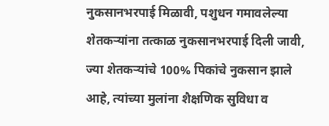नुकसानभरपाई मिळावी, पशुधन गमावलेल्या शेतकऱ्यांना तत्काळ नुकसानभरपाई दिली जावी, ज्या शेतकऱ्यांचे 100% पिकांचे नुकसान झाले आहे, त्यांच्या मुलांना शैक्षणिक सुविधा व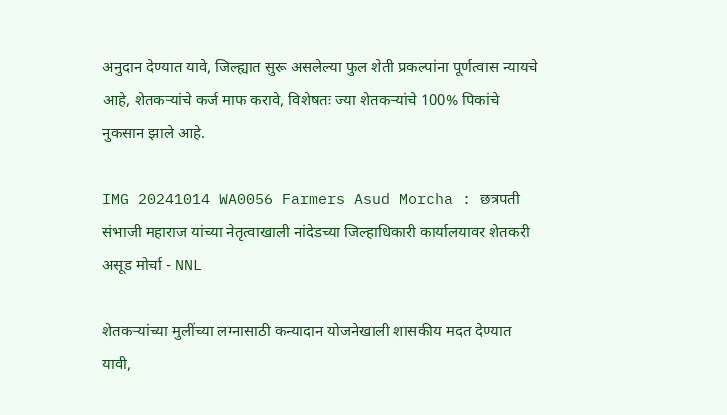अनुदान देण्यात यावे, जिल्ह्यात सुरू असलेल्या फुल शेती प्रकल्पांना पूर्णत्वास न्यायचे आहे, शेतकऱ्यांचे कर्ज माफ करावे, विशेषतः ज्या शेतकऱ्यांचे 100% पिकांचे नुकसान झाले आहे.

IMG 20241014 WA0056 Farmers Asud Morcha : छत्रपती संभाजी महाराज यांच्या नेतृत्वाखाली नांदेडच्या जिल्हाधिकारी कार्यालयावर शेतकरी असूड मोर्चा - NNL

शेतकऱ्यांच्या मुलींच्या लग्नासाठी कन्यादान योजनेखाली शासकीय मदत देण्यात यावी,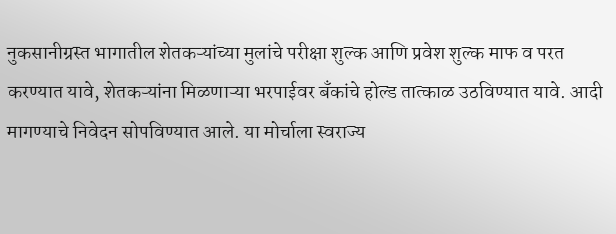नुकसानीग्रस्त भागातील शेतकऱ्यांच्या मुलांचे परीक्षा शुल्क आणि प्रवेश शुल्क माफ व परत करण्यात यावे, शेतकऱ्यांना मिळणाऱ्या भरपाईवर बँकांचे होल्ड तात्काळ उठविण्यात यावे. आदी मागण्याचे निवेदन सोपविण्यात आले. या मोर्चाला स्वराज्य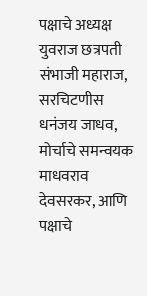पक्षाचे अध्यक्ष युवराज छत्रपती संभाजी महाराज, सरचिटणीस धनंजय जाधव, मोर्चाचे समन्वयक माधवराव देवसरकर, आणि पक्षाचे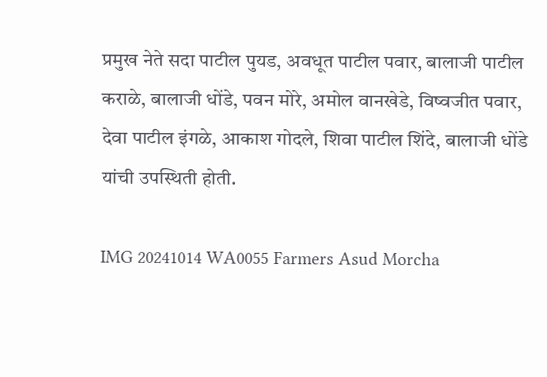प्रमुख नेते सदा पाटील पुयड, अवधूत पाटील पवार, बालाजी पाटील कराळे, बालाजी धोंडे, पवन मोरे, अमोल वानखेडे, विष्वजीत पवार, देवा पाटील इंगळे, आकाश गोदले, शिवा पाटील शिंदे, बालाजी धोंडे यांची उपस्थिती होती.

IMG 20241014 WA0055 Farmers Asud Morcha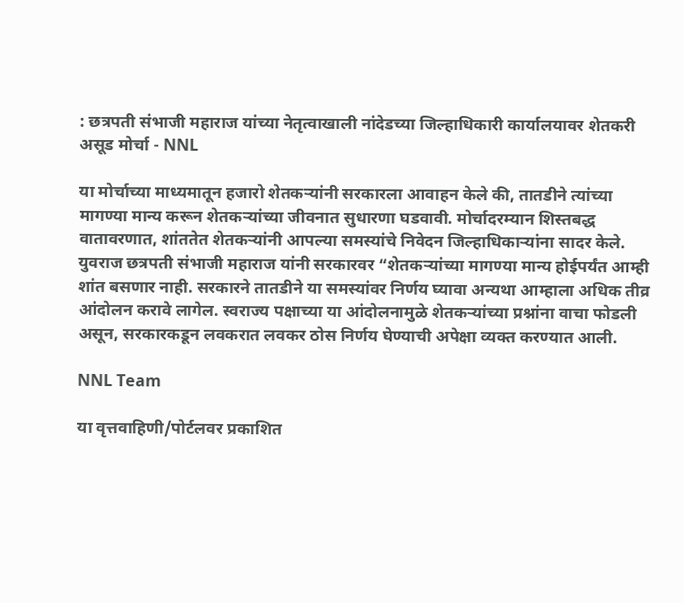: छत्रपती संभाजी महाराज यांच्या नेतृत्वाखाली नांदेडच्या जिल्हाधिकारी कार्यालयावर शेतकरी असूड मोर्चा - NNL

या मोर्चाच्या माध्यमातून हजारो शेतकऱ्यांनी सरकारला आवाहन केले की, तातडीने त्यांच्या मागण्या मान्य करून शेतकऱ्यांच्या जीवनात सुधारणा घडवावी. मोर्चादरम्यान शिस्तबद्ध वातावरणात, शांततेत शेतकऱ्यांनी आपल्या समस्यांचे निवेदन जिल्हाधिकाऱ्यांना सादर केले. युवराज छत्रपती संभाजी महाराज यांनी सरकारवर “शेतकऱ्यांच्या मागण्या मान्य होईपर्यंत आम्ही शांत बसणार नाही. सरकारने तातडीने या समस्यांवर निर्णय घ्यावा अन्यथा आम्हाला अधिक तीव्र आंदोलन करावे लागेल. स्वराज्य पक्षाच्या या आंदोलनामुळे शेतकऱ्यांच्या प्रश्नांना वाचा फोडली असून, सरकारकडून लवकरात लवकर ठोस निर्णय घेण्याची अपेक्षा व्यक्त करण्यात आली.

NNL Team

या वृत्तवाहिणी/पोर्टलवर प्रकाशित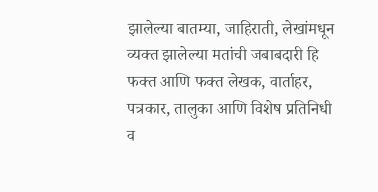झालेल्या बातम्या, जाहिराती, लेखांमधून व्यक्त झालेल्या मतांची जबाबदारी हि फक्त आणि फक्त लेखक, वार्ताहर, पत्रकार, तालुका आणि विशेष प्रतिनिधी व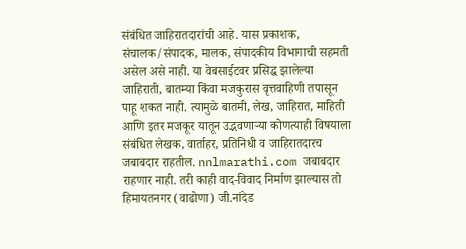संबंधित जाहिरातदारांची आहे. यास प्रकाशक, संचालक/संपादक, मालक, संपादकीय विभागाची सहमती असेल असे नाही. या वेबसाईटवर प्रसिद्ध झालेल्या जाहिराती, बातम्या किंवा मजकुरास वृत्तवाहिणी तपासून पाहू शकत नाही. त्यामुळे बातमी, लेख, जाहिरात, माहिती आणि इतर मजकूर यातून उद्भवणाऱ्या कोणत्याही विषयाला संबंधित लेखक, वार्ताहर, प्रतिनिधी व जाहिरातदारच जबाबदार राहतील. nnlmarathi.com जबाबदार राहणार नाही. तरी काही वाद-विवाद निर्माण झाल्यास तो हिमायतनगर (वाढोणा) जी.नांदेड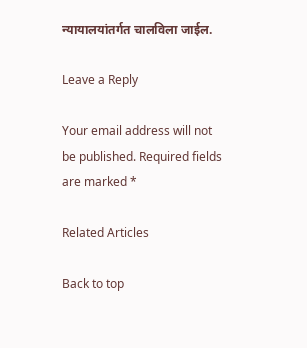न्यायालयांतर्गत चालविला जाईल.

Leave a Reply

Your email address will not be published. Required fields are marked *

Related Articles

Back to top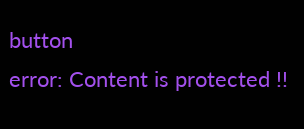button
error: Content is protected !!